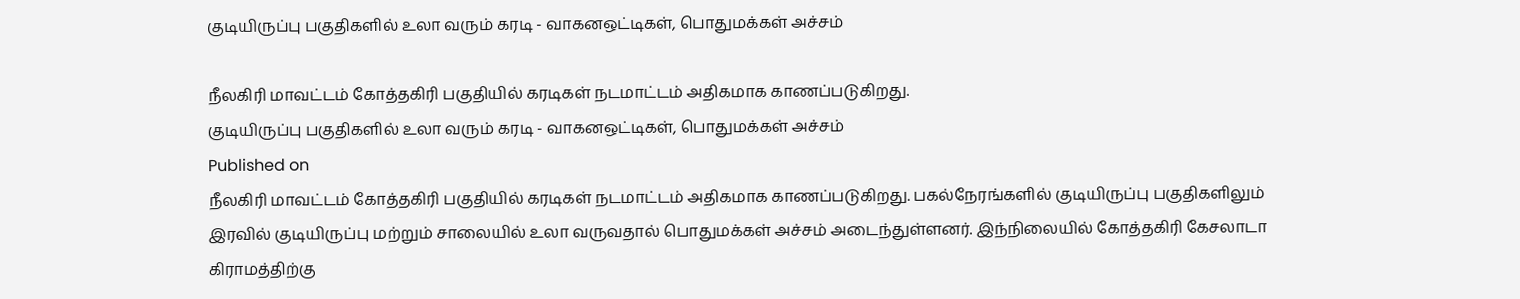குடியிருப்பு பகுதிகளில் உலா வரும் கரடி - வாகனஒட்டிகள், பொதுமக்கள் அச்சம்

நீலகிரி மாவட்டம் கோத்தகிரி பகுதியில் கரடிகள் நடமாட்டம் அதிகமாக காணப்படுகிறது.
குடியிருப்பு பகுதிகளில் உலா வரும் கரடி - வாகனஒட்டிகள், பொதுமக்கள் அச்சம்
Published on
நீலகிரி மாவட்டம் கோத்தகிரி பகுதியில் கரடிகள் நடமாட்டம் அதிகமாக காணப்படுகிறது. பகல்நேரங்களில் குடியிருப்பு பகுதிகளிலும் இரவில் குடியிருப்பு மற்றும் சாலையில் உலா வருவதால் பொதுமக்கள் அச்சம் அடைந்துள்ளனர். இந்நிலையில் கோத்தகிரி கேசலாடா கிராமத்திற்கு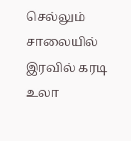செல்லும் சாலையில் இரவில் கரடி உலா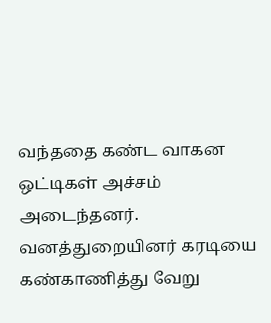வந்ததை கண்ட வாகன ஒட்டிகள் அச்சம் அடைந்தனர். வனத்துறையினர் கரடியை கண்காணித்து வேறு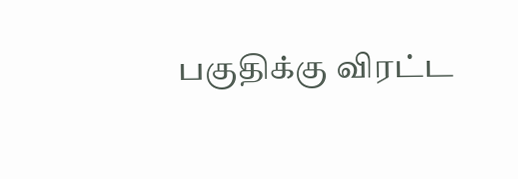பகுதிக்கு விரட்ட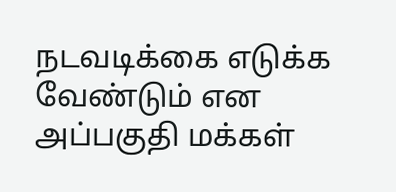நடவடிக்கை எடுக்க வேண்டும் என அப்பகுதி மக்கள்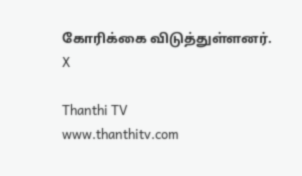கோரிக்கை விடுத்துள்ளனர்.
X

Thanthi TV
www.thanthitv.com